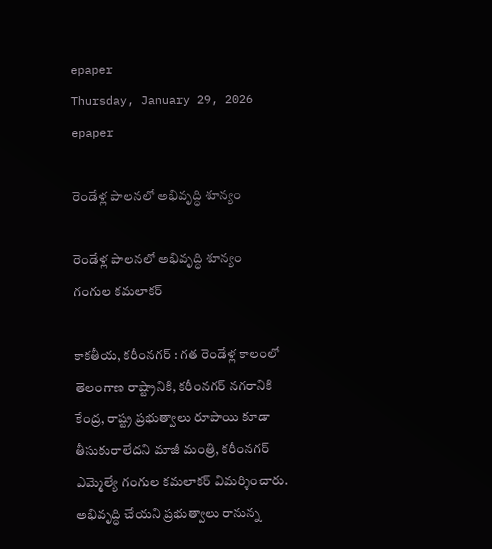epaper
Thursday, January 29, 2026
epaper

రెండేళ్ల పాలనలో అభివృద్ధి శూన్యం

రెండేళ్ల పాలనలో అభివృద్ధి శూన్యం
గంగుల కమలాకర్

కాకతీయ, కరీంనగర్ : గత రెండేళ్ల కాలంలో తెలంగాణ రాష్ట్రానికి, కరీంనగర్ నగరానికి కేంద్ర, రాష్ట్ర ప్రభుత్వాలు రూపాయి కూడా తీసుకురాలేదని మాజీ మంత్రి, కరీంనగర్ ఎమ్మెల్యే గంగుల కమలాకర్ విమర్శించారు. అభివృద్ధి చేయని ప్రభుత్వాలు రానున్న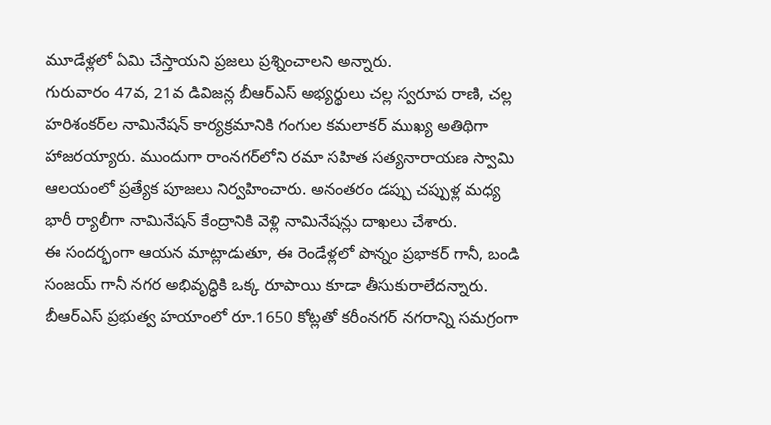మూడేళ్లలో ఏమి చేస్తాయని ప్రజలు ప్రశ్నించాలని అన్నారు.
గురువారం 47వ, 21వ డివిజన్ల బీఆర్‌ఎస్ అభ్యర్థులు చల్ల స్వరూప రాణి, చల్ల హరిశంకర్‌ల నామినేషన్ కార్యక్రమానికి గంగుల కమలాకర్ ముఖ్య అతిథిగా హాజరయ్యారు. ముందుగా రాంనగర్‌లోని రమా సహిత సత్యనారాయణ స్వామి ఆలయంలో ప్రత్యేక పూజలు నిర్వహించారు. అనంతరం డప్పు చప్పుళ్ల మధ్య భారీ ర్యాలీగా నామినేషన్ కేంద్రానికి వెళ్లి నామినేషన్లు దాఖలు చేశారు.
ఈ సందర్భంగా ఆయన మాట్లాడుతూ, ఈ రెండేళ్లలో పొన్నం ప్రభాకర్ గానీ, బండి సంజయ్ గానీ నగర అభివృద్ధికి ఒక్క రూపాయి కూడా తీసుకురాలేదన్నారు. బీఆర్‌ఎస్ ప్రభుత్వ హయాంలో రూ.1650 కోట్లతో కరీంనగర్ నగరాన్ని సమగ్రంగా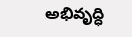అభివృద్ధి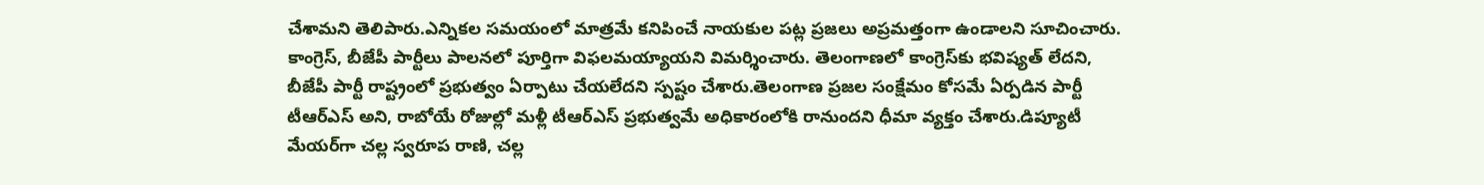చేశామని తెలిపారు.ఎన్నికల సమయంలో మాత్రమే కనిపించే నాయకుల పట్ల ప్రజలు అప్రమత్తంగా ఉండాలని సూచించారు. కాంగ్రెస్, బీజేపీ పార్టీలు పాలనలో పూర్తిగా విఫలమయ్యాయని విమర్శించారు. తెలంగాణలో కాంగ్రెస్‌కు భవిష్యత్ లేదని, బీజేపీ పార్టీ రాష్ట్రంలో ప్రభుత్వం ఏర్పాటు చేయలేదని స్పష్టం చేశారు.తెలంగాణ ప్రజల సంక్షేమం కోసమే ఏర్పడిన పార్టీ టీఆర్‌ఎస్ అని, రాబోయే రోజుల్లో మళ్లీ టీఆర్‌ఎస్ ప్రభుత్వమే అధికారంలోకి రానుందని ధీమా వ్యక్తం చేశారు.డిప్యూటీ మేయర్‌గా చల్ల స్వరూప రాణి, చల్ల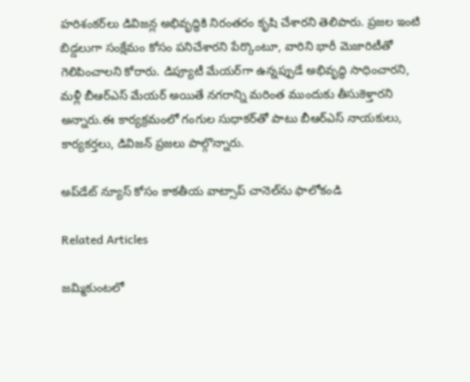హరిశంకర్‌లు డివిజన్ల అభివృద్ధికి నిరంతరం కృషి చేశారని తెలిపారు. ప్రజల ఇంటి బిడ్డలుగా సంక్షేమం కోసం పనిచేశారని పేర్కొంటూ, వారిని భారీ మెజారిటీతో గెలిపించాలని కోరారు. డిప్యూటీ మేయర్‌గా ఉన్నప్పుడే అభివృద్ధి సాధించారని, మళ్లీ బీఆర్‌ఎస్ మేయర్ అయితే నగరాన్ని మరింత ముందుకు తీసుకెళ్తారని అన్నారు.ఈ కార్యక్రమంలో గంగుల సుధాకర్‌తో పాటు బీఆర్‌ఎస్ నాయకులు, కార్యకర్తలు, డివిజన్ ప్రజలు పాల్గొన్నారు.

అప్‌డేట్ న్యూస్ కోసం కాక‌తీయ వాట్సాప్ చానెల్‌ను ఫాలోకండి

Related Articles

జమ్మికుంటలో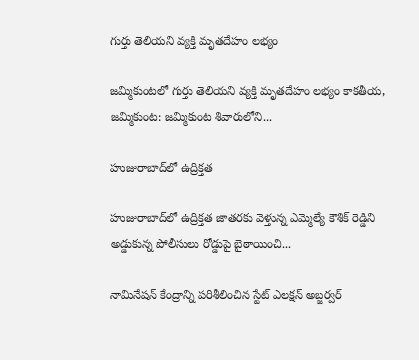గుర్తు తెలియ‌ని వ్య‌క్తి మృత‌దేహం ల‌భ్యం

జమ్మికుంటలో గుర్తు తెలియ‌ని వ్య‌క్తి మృత‌దేహం ల‌భ్యం కాకతీయ, జమ్మికుంట: జమ్మికుంట శివారులోని...

హుజురాబాద్‌లో ఉద్రిక్త‌త‌

హుజురాబాద్‌లో ఉద్రిక్త‌త‌ జాతరకు వెళ్తున్న ఎమ్మెల్యే కౌశిక్ రెడ్డిని అడ్డుకున్న పోలీసులు రోడ్డుపై బైఠాయించి...

నామినేషన్ కేంద్రాన్ని పరిశీలించిన స్టేట్ ఎలక్షన్ అబ్జర్వర్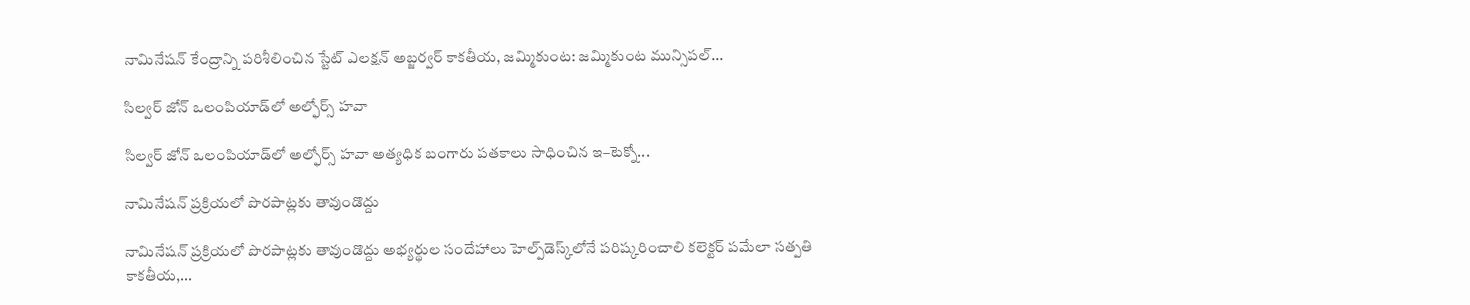నామినేషన్ కేంద్రాన్ని పరిశీలించిన స్టేట్ ఎలక్షన్ అబ్జర్వర్ కాకతీయ, జమ్మికుంట: జమ్మికుంట మున్సిపల్...

సిల్వర్ జోన్ ఒలంపియాడ్‌లో అల్ఫోర్స్ హవా

సిల్వర్ జోన్ ఒలంపియాడ్‌లో అల్ఫోర్స్ హవా అత్యధిక బంగారు పతకాలు సాధించిన ఇ–టెక్నో...

నామినేషన్ ప్రక్రియలో పొరపాట్లకు తావుండొద్దు

నామినేషన్ ప్రక్రియలో పొరపాట్లకు తావుండొద్దు అభ్యర్థుల సందేహాలు హెల్ప్‌డెస్క్‌లోనే పరిష్కరించాలి కలెక్టర్ పమేలా సత్పతి కాకతీయ,...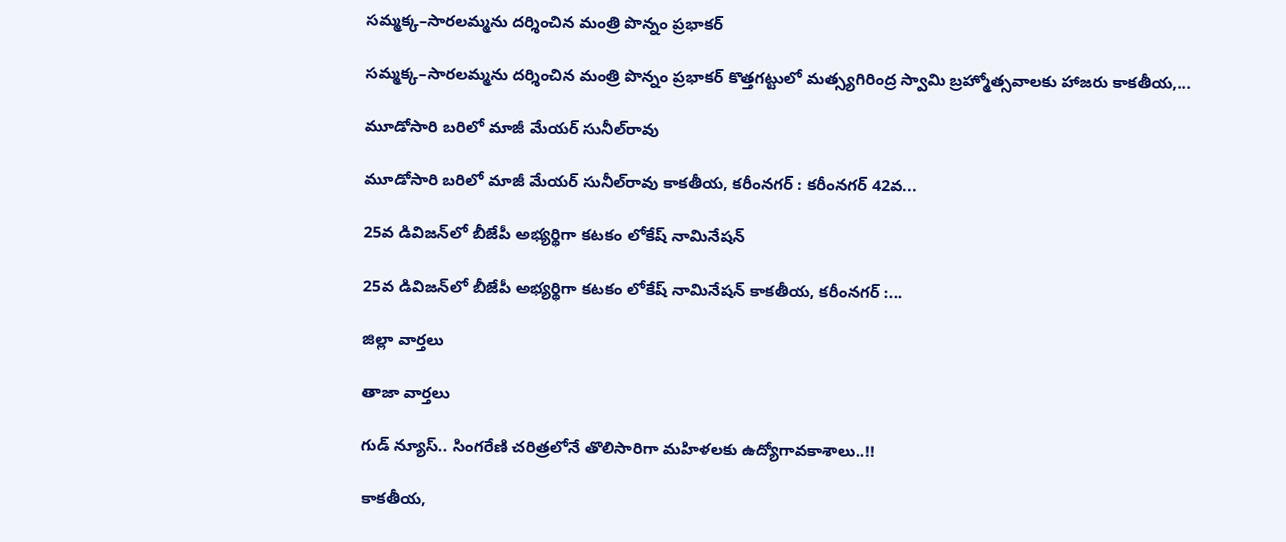సమ్మక్క–సారలమ్మను దర్శించిన మంత్రి పొన్నం ప్రభాకర్

సమ్మక్క–సారలమ్మను దర్శించిన మంత్రి పొన్నం ప్రభాకర్ కొత్తగట్టులో మత్స్యగిరింద్ర స్వామి బ్రహ్మోత్సవాలకు హాజరు కాకతీయ,...

మూడోసారి బరిలో మాజీ మేయర్ సునీల్‌రావు

మూడోసారి బరిలో మాజీ మేయర్ సునీల్‌రావు కాకతీయ, కరీంనగర్ : కరీంనగర్ 42వ...

25వ డివిజన్‌లో బీజేపీ అభ్యర్థిగా కటకం లోకేష్ నామినేషన్

25వ డివిజన్‌లో బీజేపీ అభ్యర్థిగా కటకం లోకేష్ నామినేషన్ కాకతీయ, కరీంనగర్ :...

జిల్లా వార్త‌లు

తాజా వార్త‌లు

గుడ్ న్యూస్.. సింగరేణి చరిత్రలోనే తొలిసారిగా మ‌హిళ‌ల‌కు ఉద్యోగావ‌కాశాలు..!!

కాక‌తీయ‌,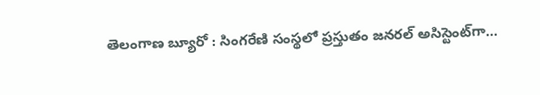తెలంగాణ బ్యూరో : సింగరేణి సంస్థలో ప్రస్తుతం జనరల్ అసిస్టెంట్‌గా...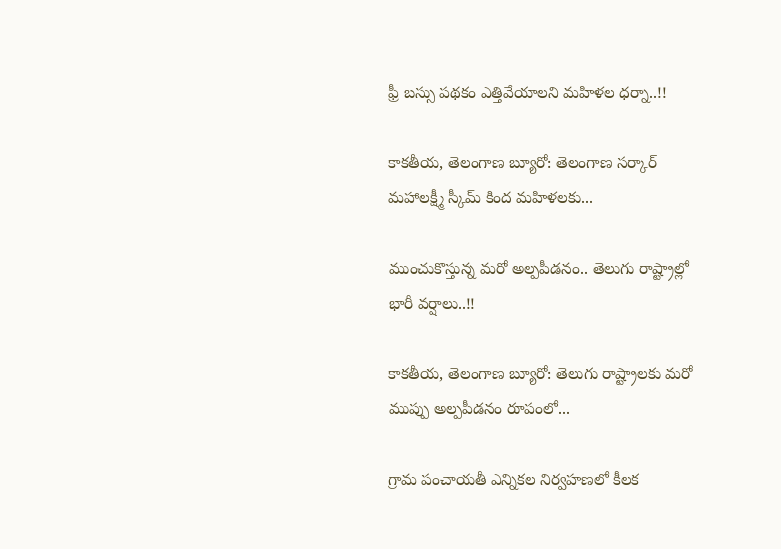ఫ్రీ బస్సు పథకం ఎత్తివేయాలని మహిళల ధర్నా..!!

కాకతీయ, తెలంగాణ బ్యూరో: తెలంగాణ సర్కార్ మహాలక్ష్మీ స్కీమ్ కింద మహిళలకు...

ముంచుకొస్తున్న మరో అల్పపీడనం.. తెలుగు రాష్ట్రాల్లో భారీ వర్షాలు..!!

కాకతీయ, తెలంగాణ బ్యూరో: తెలుగు రాష్ట్రాలకు మరో ముప్పు అల్పపీడనం రూపంలో...

గ్రామ పంచాయ‌తీ ఎన్నిక‌ల నిర్వ‌హ‌ణ‌లో కీల‌క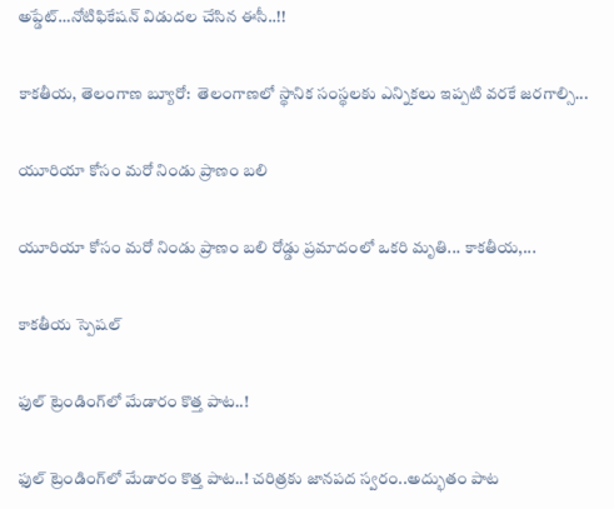అప్డేట్‌…నోటిఫికేషన్ విడుదల చేసిన ఈసీ..!!

కాకతీయ, తెలంగాణ బ్యూరో:  తెలంగాణలో స్థానిక సంస్థలకు ఎన్నికలు ఇప్పటి వరకే జరగాల్సి...

యూరియా కోసం మరో నిండు ప్రాణం బలి

యూరియా కోసం మరో నిండు ప్రాణం బలి రోడ్డు ప్రమాదంలో ఒకరి మృతి... కాకతీయ,...

కాక‌తీయ స్పెష‌ల్‌

ఫుల్ ట్రెండింగ్‌లో మేడారం కొత్త పాట..!

ఫుల్ ట్రెండింగ్‌లో మేడారం కొత్త పాట..! చరిత్రకు జానపద స్వరం..అద్భుతం పాట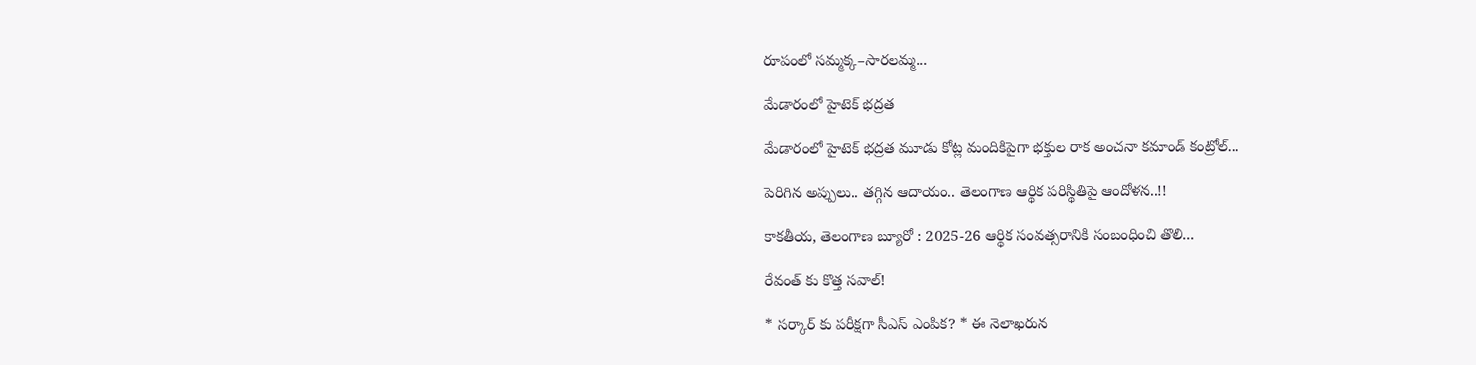రూపంలో సమ్మక్క–సారలమ్మ...

మేడారంలో హైటెక్ భద్రత

మేడారంలో హైటెక్ భద్రత మూడు కోట్ల మందికిపైగా భక్తుల రాక అంచనా కమాండ్ కంట్రోల్...

పెరిగిన అప్పులు.. తగ్గిన ఆదాయం.. తెలంగాణ ఆర్థిక పరిస్థితిపై ఆందోళన..!!

కాకతీయ, తెలంగాణ బ్యూరో : 2025-26 ఆర్థిక సంవత్సరానికి సంబంధించి తొలి...

రేవంత్ కు కొత్త సవాల్!

* సర్కార్ కు పరీక్షగా సీఎస్ ఎంపిక? * ఈ నెలాఖరున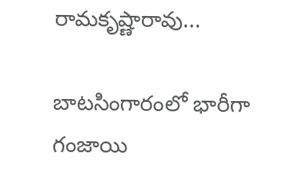రామకృష్ణారావు...

బాటసింగారంలో భారీగా గంజాయి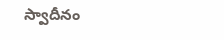స్వాదీనం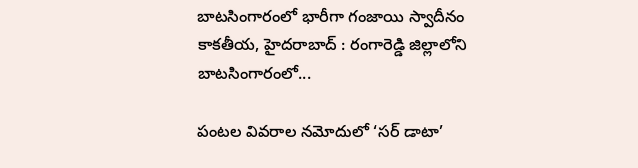బాటసింగారంలో భారీగా గంజాయి స్వాదీనం కాక‌తీయ‌, హైదరాబాద్ : రంగారెడ్డి జిల్లాలోని బాటసింగారంలో...

పంటల వివరాల నమోదులో ‘సర్ డాటా’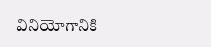వినియోగానికి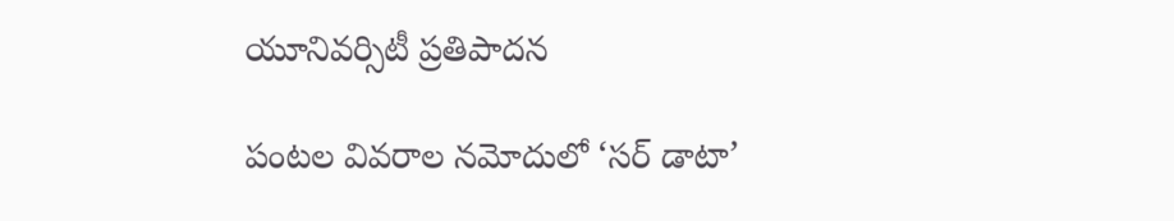యూనివర్సిటీ ప్రతిపాదన

పంటల వివరాల నమోదులో ‘సర్ డాటా’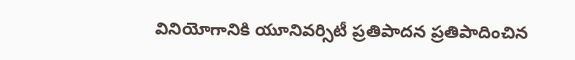వినియోగానికి యూనివర్సిటీ ప్రతిపాదన ప్రతిపాదించిన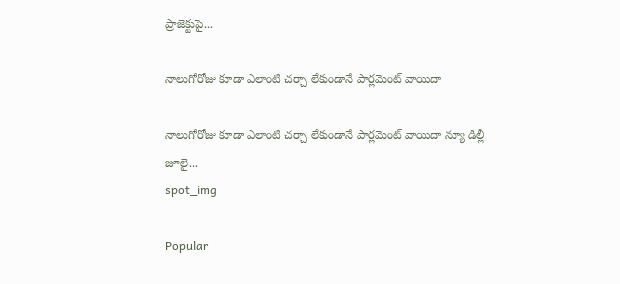ప్రాజెక్టుపై...

నాలుగోరోజు కూడా ఎలాంటి చర్చా లేకుండానే పార్లమెంట్ వాయిదా

నాలుగోరోజు కూడా ఎలాంటి చర్చా లేకుండానే పార్లమెంట్ వాయిదా న్యూ డిల్లీ జూలై...
spot_img

Popular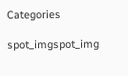Categories

spot_imgspot_img